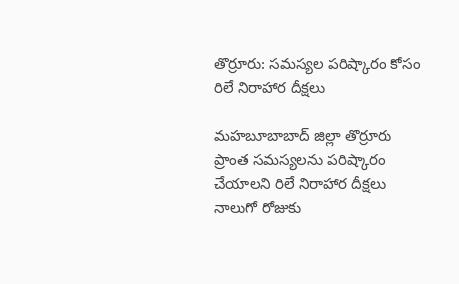తొర్రూరు: సమస్యల పరిష్కారం కోసం రిలే నిరాహార దీక్షలు

మహబూబాబాద్ జిల్లా తొర్రూరు ప్రాంత సమస్యలను పరిష్కారం చేయాలని రిలే నిరాహార దీక్షలు నాలుగో రోజుకు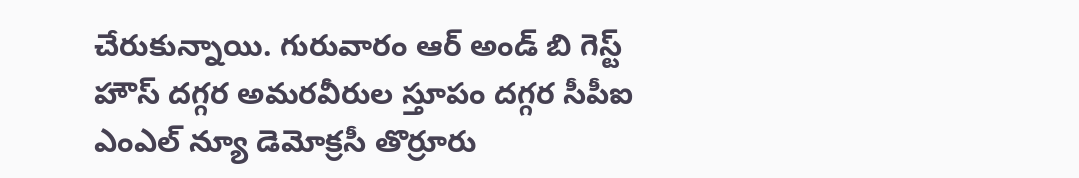చేరుకున్నాయి. గురువారం ఆర్ అండ్ బి గెస్ట్ హౌస్ దగ్గర అమరవీరుల స్తూపం దగ్గర సీపీఐ ఎంఎల్ న్యూ డెమోక్రసీ తొర్రూరు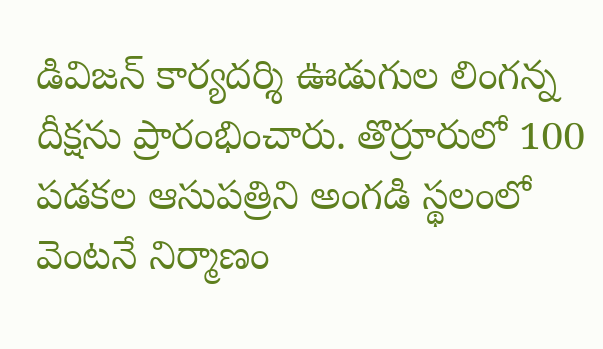డివిజన్ కార్యదర్శి ఊడుగుల లింగన్న దీక్షను ప్రారంభించారు. తొర్రూరులో 100 పడకల ఆసుపత్రిని అంగడి స్థలంలో వెంటనే నిర్మాణం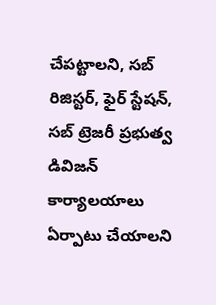చేపట్టాలని, సబ్ రిజిస్టర్, ఫైర్ స్టేషన్, సబ్ ట్రెజరీ ప్రభుత్వ డివిజన్ కార్యాలయాలు ఏర్పాటు చేయాలని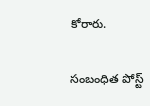కోరారు.

సంబంధిత పోస్ట్